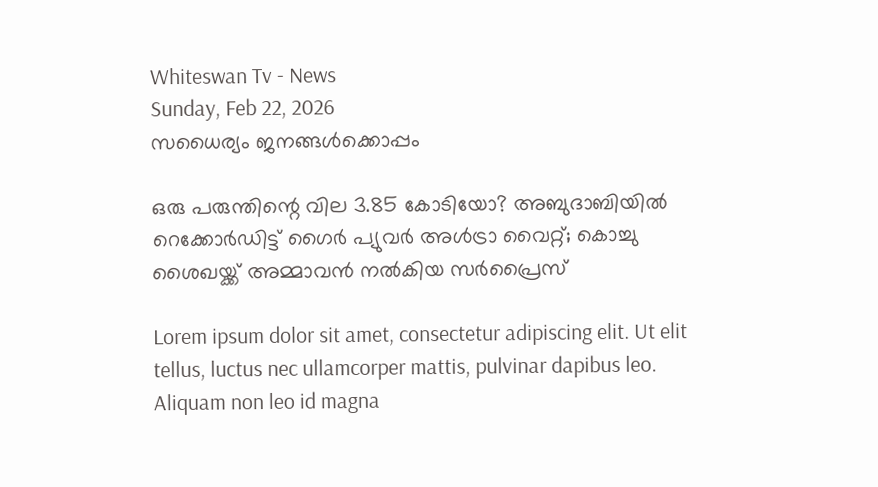Whiteswan Tv - News
Sunday, Feb 22, 2026
സധൈര്യം ജനങ്ങൾക്കൊപ്പം

ഒരു പരുന്തിന്റെ വില 3.85 കോടിയോ? അബുദാബിയില്‍ റെക്കോര്‍ഡിട്ട് ഗൈര്‍ പ്യുവര്‍ അള്‍ട്രാ വൈറ്റ്; കൊച്ചു ശൈഖയ്ക്ക് അമ്മാവൻ നൽകിയ സർപ്രൈസ്

Lorem ipsum dolor sit amet, consectetur adipiscing elit. Ut elit tellus, luctus nec ullamcorper mattis, pulvinar dapibus leo. Aliquam non leo id magna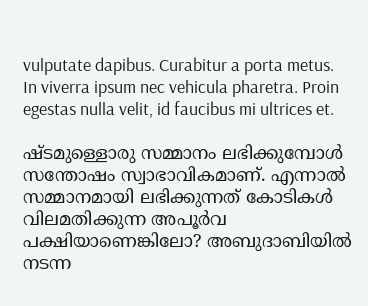vulputate dapibus. Curabitur a porta metus. In viverra ipsum nec vehicula pharetra. Proin egestas nulla velit, id faucibus mi ultrices et.

ഷ്ടമുള്ളൊരു സമ്മാനം ലഭിക്കുമ്പോള്‍ സന്തോഷം സ്വാഭാവികമാണ്. എന്നാല്‍ സമ്മാനമായി ലഭിക്കുന്നത് കോടികള്‍ വിലമതിക്കുന്ന അപൂര്‍വ പക്ഷിയാണെങ്കിലോ? അബുദാബിയില്‍ നടന്ന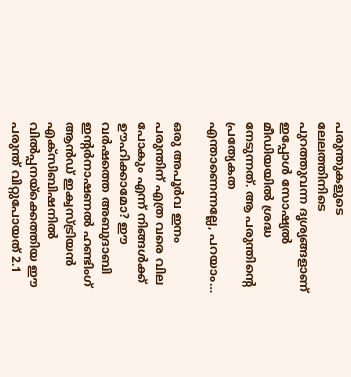പരുന്തുകളുടെ ലേലത്തിനിടെ പുറത്തുവന്ന ദൃശ്യങ്ങളാണ് ഇപ്പോള്‍ സോഷ്യല്‍ മീഡിയയില്‍ ശ്രദ്ധ നേടുന്നത്. ആ പരുന്തിന്റെ പ്രത്യേകത എന്താണെന്നല്ലേ, പറയാം…

ഒരു അപൂര്‍വ ഇനം പരുന്തിന് എത്ര വരെ വില പോകും എന്ന് നിങ്ങൾക്ക് ഊഹിക്കാമോ? ഈ വര്‍ഷത്തെ അബുദാബി ഇന്റര്‍നാഷണല്‍ ഹണ്ടിംഗ് ആന്‍ഡ് ഇക്വസ്ട്രിയന്‍ എക്‌സിബിഷനില്‍ വില്‍പ്പനയ്‌ക്കെത്തിയ ഈ പരുന്ത് വിറ്റുപോയത് 2.1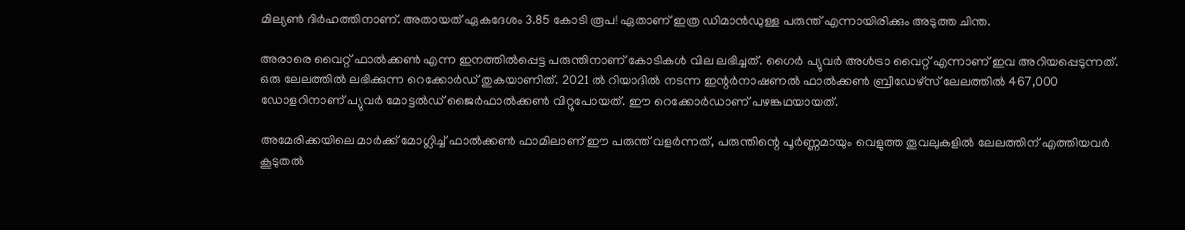മില്യണ്‍ ദിര്‍ഹത്തിനാണ്. അതായത് ഏകദേശം 3.85 കോടി രൂപ! ഏതാണ് ഇത്ര ഡിമാൻഡുള്ള പരുന്ത് എന്നായിരിക്കും അടുത്ത ചിന്ത.

അരാരെ വൈറ്റ് ഫാല്‍ക്കണ്‍ എന്ന ഇനത്തില്‍പ്പെട്ട പരുന്തിനാണ് കോടികള്‍ വില ലഭിച്ചത്. ഗൈര്‍ പ്യുവര്‍ അള്‍ട്രാ വൈറ്റ് എന്നാണ് ഇവ അറിയപ്പെടുന്നത്. ഒരു ലേലത്തില്‍ ലഭിക്കുന്ന റെക്കോര്‍ഡ് തുകയാണിത്. 2021 ല്‍ റിയാദില്‍ നടന്ന ഇന്റര്‍നാഷണല്‍ ഫാല്‍ക്കണ്‍ ബ്രീഡേഴ്സ് ലേലത്തില്‍ 467,000 ഡോളറിനാണ് പ്യുവര്‍ മോട്ടല്‍ഡ് ജൈര്‍ഫാല്‍ക്കണ്‍ വിറ്റുപോയത്. ഈ റെക്കോര്‍ഡാണ് പഴങ്കഥയായത്.

അമേരിക്കയിലെ മാര്‍ക്ക് മോഗ്ലിച്ച് ഫാല്‍ക്കണ്‍ ഫാമിലാണ് ഈ പരുന്ത് വളര്‍ന്നത്, പരുന്തിന്റെ പൂര്‍ണ്ണമായും വെളുത്ത തൂവലുകളില്‍ ലേലത്തിന് എത്തിയവര്‍ കൂടുതല്‍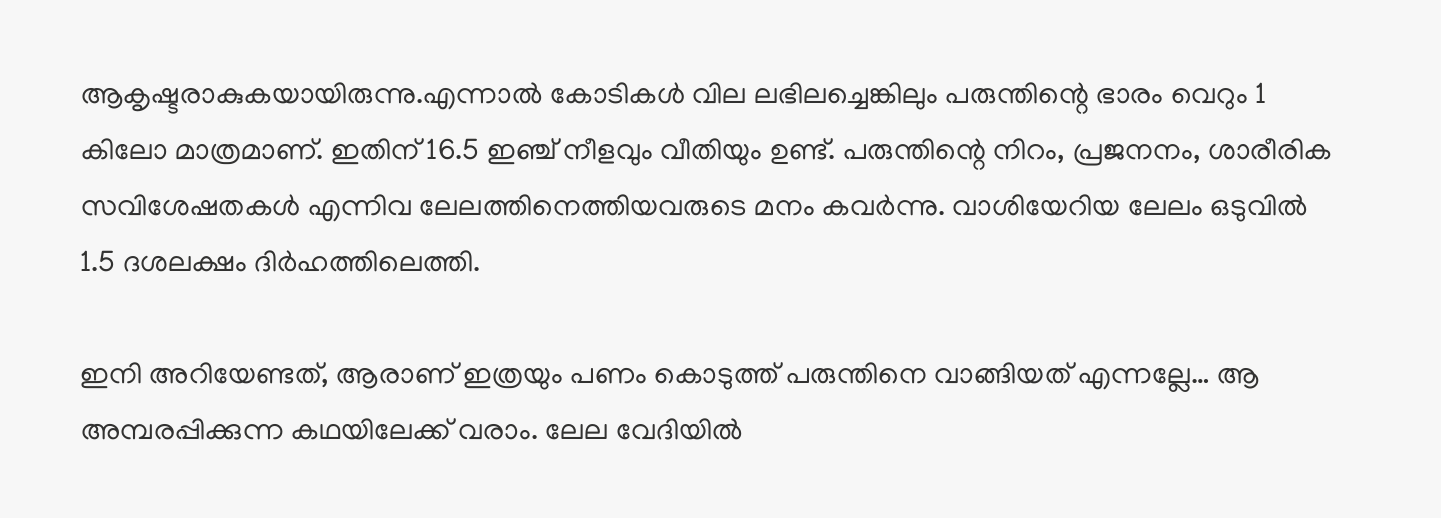ആകൃഷ്ടരാകുകയായിരുന്നു.എന്നാല്‍ കോടികള്‍ വില ലഭിലച്ചെങ്കിലും പരുന്തിന്റെ ഭാരം വെറും 1 കിലോ മാത്രമാണ്. ഇതിന് 16.5 ഇഞ്ച് നീളവും വീതിയും ഉണ്ട്. പരുന്തിന്റെ നിറം, പ്രജനനം, ശാരീരിക സവിശേഷതകള്‍ എന്നിവ ലേലത്തിനെത്തിയവരുടെ മനം കവര്‍ന്നു. വാശിയേറിയ ലേലം ഒടുവില്‍ 1.5 ദശലക്ഷം ദിര്‍ഹത്തിലെത്തി.

ഇനി അറിയേണ്ടത്, ആരാണ് ഇത്രയും പണം കൊടുത്ത് പരുന്തിനെ വാങ്ങിയത് എന്നല്ലേ… ആ അമ്പരപ്പിക്കുന്ന കഥയിലേക്ക് വരാം. ലേല വേദിയിൽ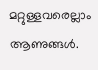മറ്റുള്ളവരെല്ലാം ആണുങ്ങൾ.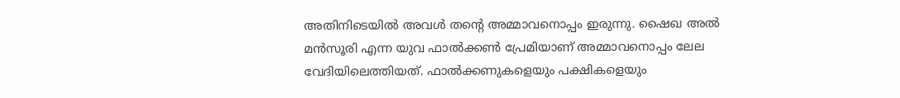അതിനിടെയിൽ അവൾ തന്‍റെ അമ്മാവനൊപ്പം ഇരുന്നു. ഷൈഖ അൽ മൻസൂരി എന്ന യുവ ഫാൽക്കൺ പ്രേമിയാണ് അമ്മാവനൊപ്പം ലേല വേദിയിലെത്തിയത്. ഫാൽക്കണുകളെയും പക്ഷികളെയും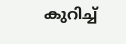കുറിച്ച്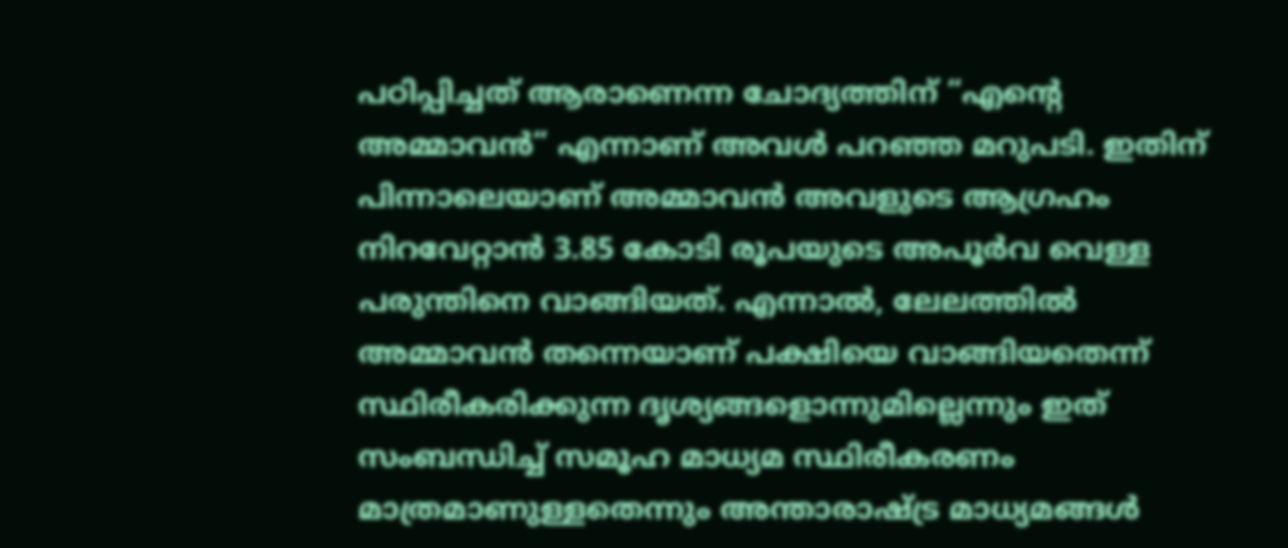പഠിപ്പിച്ചത് ആരാണെന്ന ചോദ്യത്തിന് “എന്‍റെ അമ്മാവൻ” എന്നാണ് അവൾ പറഞ്ഞ മറുപടി. ഇതിന് പിന്നാലെയാണ് അമ്മാവന്‍ അവളുടെ ആഗ്രഹം നിറവേറ്റാന്‍ 3.85 കോടി രൂപയുടെ അപൂര്‍വ വെള്ള പരുന്തിനെ വാങ്ങിയത്. എന്നാൽ, ലേലത്തിൽ അമ്മാവൻ തന്നെയാണ് പക്ഷിയെ വാങ്ങിയതെന്ന് സ്ഥിരീകരിക്കുന്ന ദൃശ്യങ്ങളൊന്നുമില്ലെന്നും ഇത് സംബന്ധിച്ച് സമൂഹ മാധ്യമ സ്ഥിരീകരണം മാത്രമാണുള്ളതെന്നും അന്താരാഷ്ട്ര മാധ്യമങ്ങൾ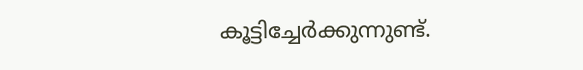കൂട്ടിച്ചേർക്കുന്നുണ്ട്.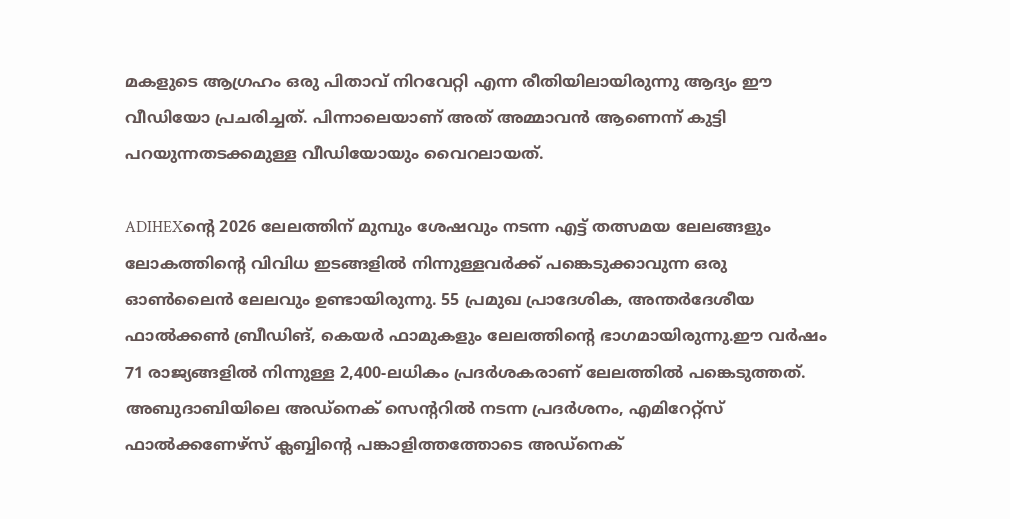മകളുടെ ആഗ്രഹം ഒരു പിതാവ് നിറവേറ്റി എന്ന രീതിയിലായിരുന്നു ആദ്യം ഈ വീഡിയോ പ്രചരിച്ചത്. പിന്നാലെയാണ് അത് അമ്മാവൻ ആണെന്ന് കുട്ടി പറയുന്നതടക്കമുള്ള വീഡിയോയും വൈറലായത്.

ADIHEXന്റെ 2026 ലേലത്തിന് മുമ്പും ശേഷവും നടന്ന എട്ട് തത്സമയ ലേലങ്ങളും ലോകത്തിന്റെ വിവിധ ഇടങ്ങളില്‍ നിന്നുള്ളവര്‍ക്ക് പങ്കെടുക്കാവുന്ന ഒരു ഓണ്‍ലൈന്‍ ലേലവും ഉണ്ടായിരുന്നു. 55 പ്രമുഖ പ്രാദേശിക, അന്തര്‍ദേശീയ ഫാല്‍ക്കണ്‍ ബ്രീഡിങ്, കെയര്‍ ഫാമുകളും ലേലത്തിന്റെ ഭാഗമായിരുന്നു.ഈ വര്‍ഷം 71 രാജ്യങ്ങളില്‍ നിന്നുള്ള 2,400-ലധികം പ്രദര്‍ശകരാണ് ലേലത്തില്‍ പങ്കെടുത്തത്. അബുദാബിയിലെ അഡ്‌നെക് സെന്ററില്‍ നടന്ന പ്രദര്‍ശനം, എമിറേറ്റ്‌സ് ഫാല്‍ക്കണേഴ്സ് ക്ലബ്ബിന്റെ പങ്കാളിത്തത്തോടെ അഡ്‌നെക്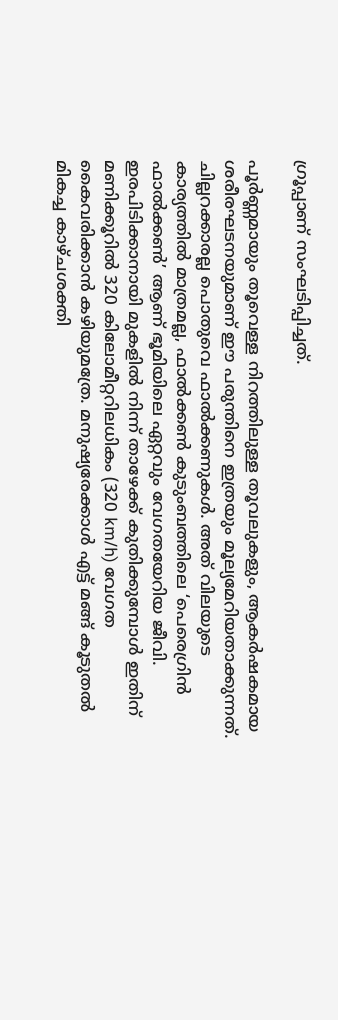ഗ്രൂപ്പാണ് സംഘടിപ്പിച്ചത്.

പൂർണ്ണമായും തൂവെള്ള നിറത്തിലുള്ള തൂവലുകളും, ആകർഷകമായ ശരീരഘടനയുമാണ് ഈ പരുന്തിനെ ഇത്രയും മൂല്യമേറിയതാക്കുന്നത്. ചില്ലറക്കാരല്ല പൊതുവെ ഫാൽക്കണുകൾ. അത് വിലയുടെ കാര്യത്തിൽ മാത്രമല്ല, ഫാൽക്കൺ കുടുംബത്തിലെ ‘പെരെഗ്രിൻ ഫാൽക്കൺ’ ആണ് ഭൂമിയിലെ ഏറ്റവും വേഗതയേറിയ ജീവി. ഇരപിടിക്കാനായി മുകളിൽ നിന്ന് താഴേക്ക് കുതിക്കുമ്പോൾ ഇതിന് മണിക്കൂറിൽ 320 കിലോമീറ്ററിലധികം (320 km/h) വേഗത കൈവരിക്കാൻ കഴിയുമത്രേ. മനുഷ്യരേക്കാൾ എട്ട് മങ്ങ് കൂടുതൽ മികച്ച കാഴ്ചശക്തി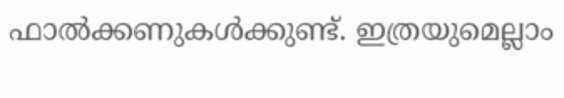ഫാൽക്കണുകൾക്കുണ്ട്. ഇത്രയുമെല്ലാം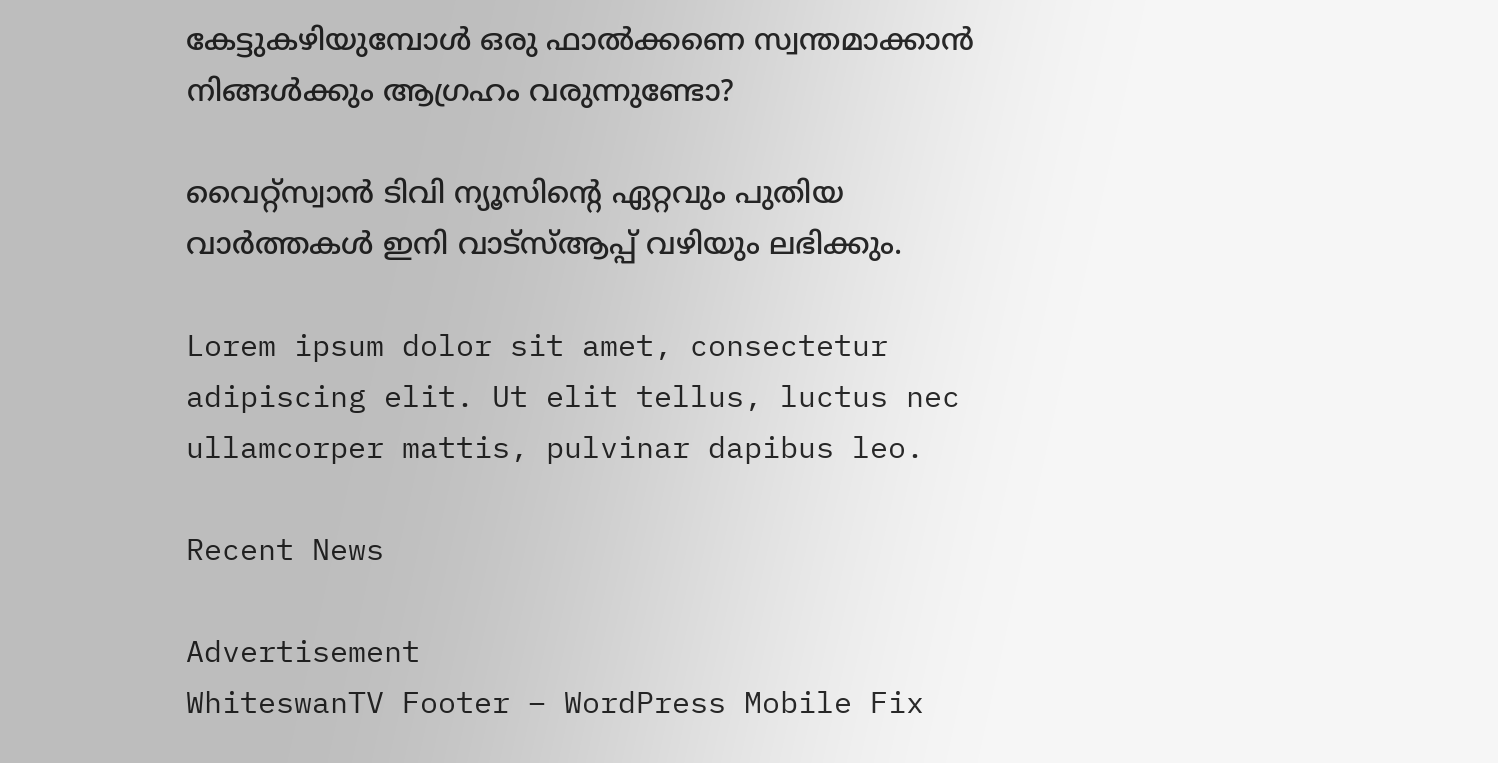കേട്ടുകഴിയുമ്പോൾ ഒരു ഫാൽക്കണെ സ്വന്തമാക്കാൻ നിങ്ങൾക്കും ആഗ്രഹം വരുന്നുണ്ടോ?

വൈറ്റ്സ്വാൻ ടിവി ന്യൂസിന്റെ ഏറ്റവും പുതിയ വാർത്തകൾ ഇനി വാട്സ്ആപ്പ് വഴിയും ലഭിക്കും.

Lorem ipsum dolor sit amet, consectetur adipiscing elit. Ut elit tellus, luctus nec ullamcorper mattis, pulvinar dapibus leo.

Recent News

Advertisement
WhiteswanTV Footer – WordPress Mobile Fix